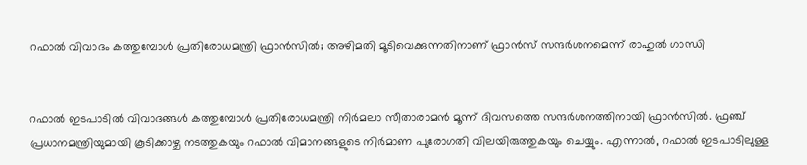റഫാല്‍ വിവാദം കത്തുമ്പോള്‍ പ്രതിരോധമന്ത്രി ഫ്രാന്‍സില്‍; അഴിമതി മൂടിവെക്കുന്നതിനാണ് ഫ്രാന്‍സ് സന്ദര്‍ശനമെന്ന് രാഹുല്‍ ഗാന്ധി


റഫാല്‍ ഇടപാടില്‍ വിവാദങ്ങള്‍ കത്തുമ്പോള്‍ പ്രതിരോധമന്ത്രി നിര്‍മലാ സീതാരാമന്‍ മൂന്ന് ദിവസത്തെ സന്ദര്‍ശനത്തിനായി ഫ്രാന്‍സില്‍. ഫ്രഞ്ച് പ്രധാനമന്ത്രിയുമായി കൂടിക്കാഴ്ച നടത്തുകയും റഫാല്‍ വിമാനങ്ങളുടെ നിര്‍മാണ പുരോഗതി വിലയിരുത്തുകയും ചെയ്യും. എന്നാല്‍, റഫാല്‍ ഇടപാടിലുള്ള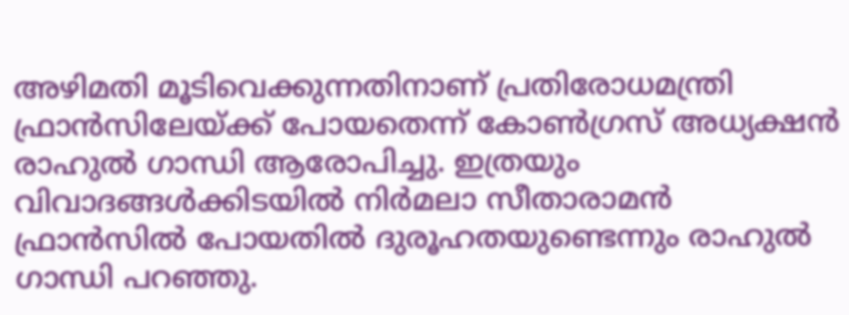അഴിമതി മൂടിവെക്കുന്നതിനാണ് പ്രതിരോധമന്ത്രി ഫ്രാന്‍സിലേയ്ക്ക് പോയതെന്ന് കോണ്‍ഗ്രസ് അധ്യക്ഷന്‍ രാഹുല്‍ ഗാന്ധി ആരോപിച്ചു. ഇത്രയും വിവാദങ്ങള്‍ക്കിടയില്‍ നിര്‍മലാ സീതാരാമന്‍ ഫ്രാന്‍സില്‍ പോയതില്‍ ദുരൂഹതയുണ്ടെന്നും രാഹുല്‍ ഗാന്ധി പറഞ്ഞു.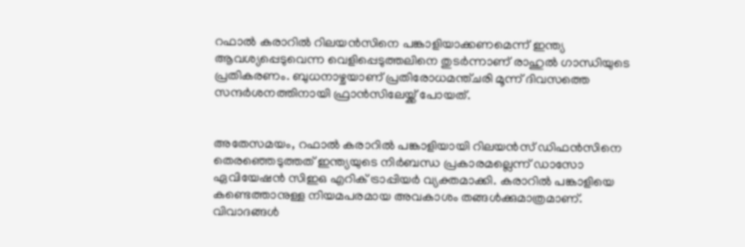റഫാല്‍ കരാറില്‍ റിലയന്‍സിനെ പങ്കാളിയാക്കണമെന്ന് ഇന്ത്യ ആവശ്യപ്പെടുവെന്ന വെളിപ്പെടുത്തലിനെ തുടര്‍ന്നാണ് രാഹുല്‍ ഗാന്ധിയുടെ പ്രതികരണം. ബുധനാഴ്ചയാണ് പ്രതിരോധമന്ത്ചരി മൂന്ന് ദിവസത്തെ സന്ദര്‍ശനത്തിനായി ഫ്രാന്‍സിലേയ്ക്ക് പോയത്.


അതേസമയം, റഫാല്‍ കരാറില്‍ പങ്കാളിയായി റിലയന്‍സ് ഡിഫന്‍സിനെ തെരഞ്ഞെടുത്തത് ഇന്ത്യയുടെ നിര്‍ബന്ധ പ്രകാരമല്ലെന്ന് ഡാസോ ഏവിയേഷന്‍ സിഇഒ എറിക് ട്രാപ്പിയര്‍ വ്യക്തമാക്കി. കരാറില്‍ പങ്കാളിയെ കണ്ടെത്താനുള്ള നിയമപരമായ അവകാശം തങ്ങള്‍ക്കുമാത്രമാണ്. വിവാദങ്ങള്‍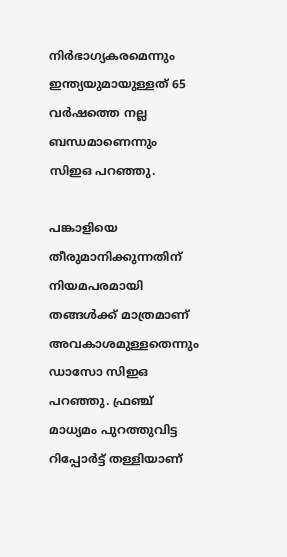നിര്‍ഭാഗ്യകരമെന്നും ഇന്ത്യയുമായുള്ളത് 65 വര്‍ഷത്തെ നല്ല ബന്ധമാണെന്നും സിഇഒ പറഞ്ഞു.

പങ്കാളിയെ തീരുമാനിക്കുന്നതിന് നിയമപരമായി തങ്ങള്‍ക്ക് മാത്രമാണ് അവകാശമുള്ളതെന്നും ഡാസോ സിഇഒ പറഞ്ഞു. ഫ്രഞ്ച് മാധ്യമം പുറത്തുവിട്ട റിപ്പോര്‍ട്ട് തള്ളിയാണ്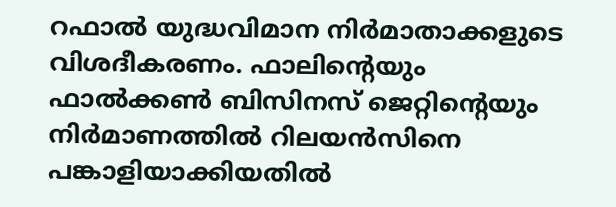റഫാല്‍ യുദ്ധവിമാന നിര്‍മാതാക്കളുടെ വിശദീകരണം. ഫാലിന്റെയും ഫാല്‍ക്കണ്‍ ബിസിനസ് ജെറ്റിന്റെയും നിര്‍മാണത്തില്‍ റിലയന്‍സിനെ പങ്കാളിയാക്കിയതില്‍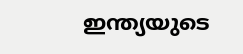ഇന്ത്യയുടെ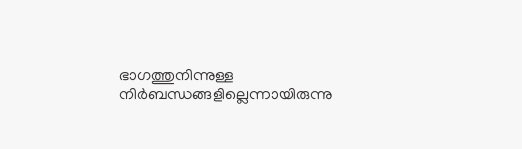ഭാഗത്തുനിന്നുള്ള നിര്‍ബന്ധങ്ങളില്ലെന്നായിരുന്നു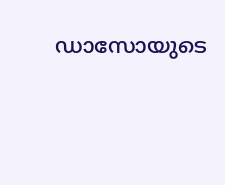ഡാസോയുടെ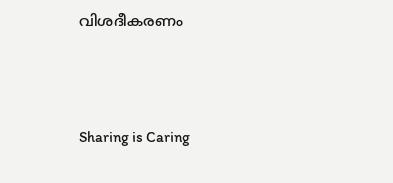വിശദീകരണം



Sharing is Caring